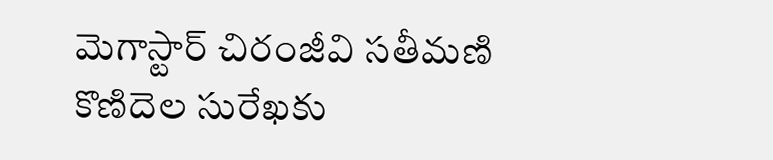మెగాస్టార్ చిరంజీవి సతీమణి కొణిదెల సురేఖకు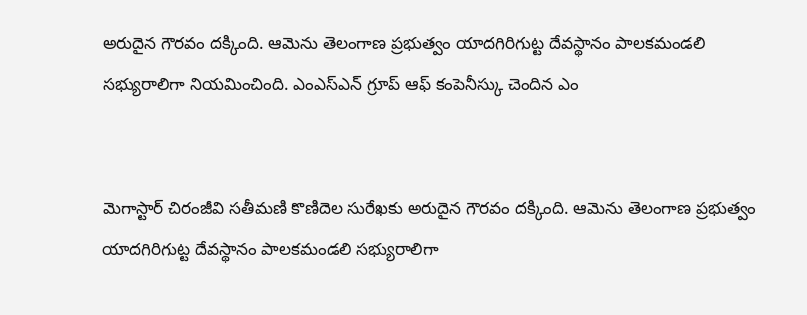అరుదైన గౌరవం దక్కింది. ఆమెను తెలంగాణ ప్రభుత్వం యాదగిరిగుట్ట దేవస్థానం పాలకమండలి సభ్యురాలిగా నియమించింది. ఎంఎస్ఎన్ గ్రూప్ ఆఫ్ కంపెనీస్కు చెందిన ఎం


మెగాస్టార్ చిరంజీవి సతీమణి కొణిదెల సురేఖకు అరుదైన గౌరవం దక్కింది. ఆమెను తెలంగాణ ప్రభుత్వం యాదగిరిగుట్ట దేవస్థానం పాలకమండలి సభ్యురాలిగా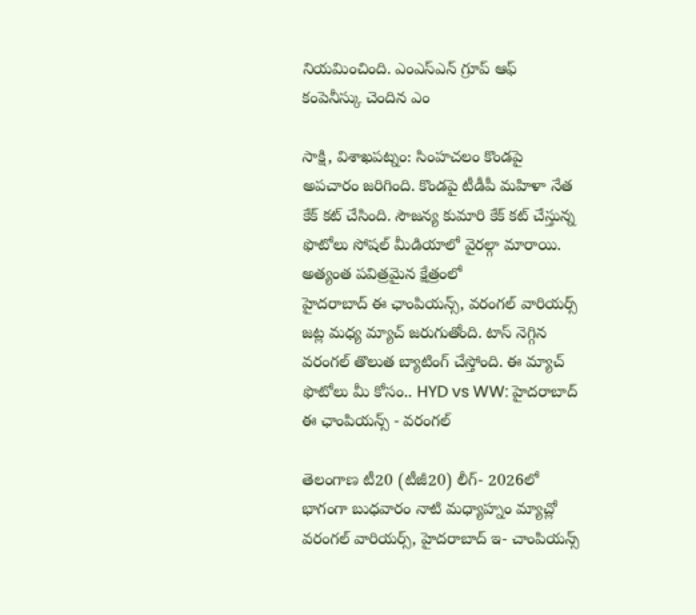నియమించింది. ఎంఎస్ఎన్ గ్రూప్ ఆఫ్ కంపెనీస్కు చెందిన ఎం

సాక్షి, విశాఖపట్నం: సింహచలం కొండపై అపచారం జరిగింది. కొండపై టీడీపీ మహిళా నేత కేక్ కట్ చేసింది. సౌజన్య కుమారి కేక్ కట్ చేస్తున్న ఫొటోలు సోషల్ మీడియాలో వైరల్గా మారాయి. అత్యంత పవిత్రమైన క్షేత్రంలో
హైదరాబాద్ ఈ ఛాంపియన్స్, వరంగల్ వారియర్స్ జట్ల మధ్య మ్యాచ్ జరుగుతోంది. టాస్ నెగ్గిన వరంగల్ తొలుత బ్యాటింగ్ చేస్తోంది. ఈ మ్యాచ్ ఫొటోలు మీ కోసం.. HYD vs WW: హైదరాబాద్ ఈ ఛాంపియన్స్ - వరంగల్

తెలంగాణ టీ20 (టీజీ20) లీగ్- 2026లో భాగంగా బుధవారం నాటి మధ్యాహ్నం మ్యాచ్లో వరంగల్ వారియర్స్, హైదరాబాద్ ఇ- చాంపియన్స్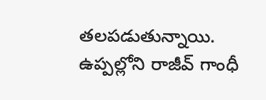తలపడుతున్నాయి. ఉప్పల్లోని రాజీవ్ గాంధీ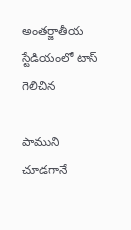అంతర్జాతీయ స్టేడియంలో టాస్ గెలిచిన

పాముని చూడగానే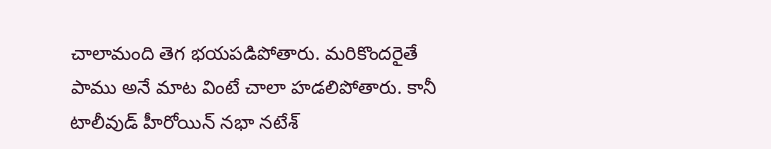చాలామంది తెగ భయపడిపోతారు. మరికొందరైతే పాము అనే మాట వింటే చాలా హడలిపోతారు. కానీ టాలీవుడ్ హీరోయిన్ నభా నటేశ్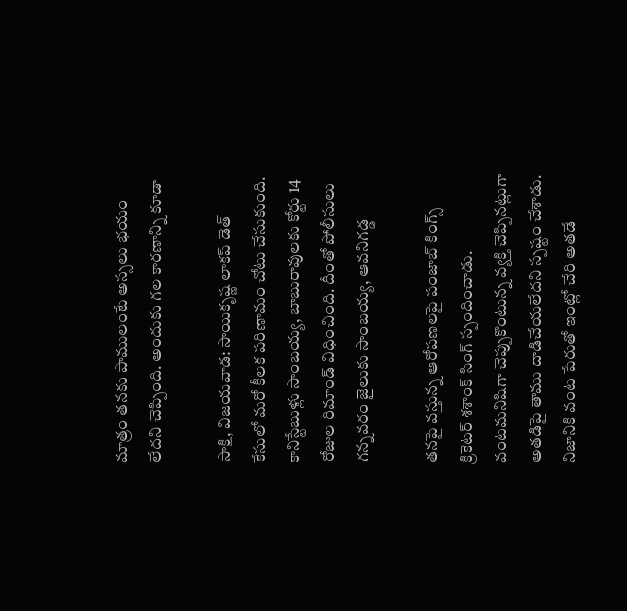మాత్రం తనకు పాములంటే అస్సలు భయం లేదని చెప్పింది. అందుకు గల కారణాన్ని కూడా

సాక్షి, విజయవాడ: సాయికృష్ణ లాకప్ డెత్ కేసులో మరో కీలక పరిణామం చోటు చేసుకుంది. కానిస్టేబుళ్లు సాంబయ్య, బాబురావులకు కోర్టు 14 రోజుల రిమాండ్ విధించింది. దీంతో పోలీసులు గన్నవరం జైలుకు సాంబయ్య, ఆవనిగడ్డ

తనపై వస్తున్న ఆరోపణలపై పంజాబ్ కింగ్స్ క్రికెటర్ శశాంక్ సింగ్ స్పందించాడు. వంటమనిషిగా చెప్పుకొంటున్న వ్యక్తి చెప్పినట్లుగా అతడిపై తాము దాడిచేయలేదని స్పష్టం చేశాడు. నిజానికి వంట పేరుతో ఇంట్లో చేరి అతడే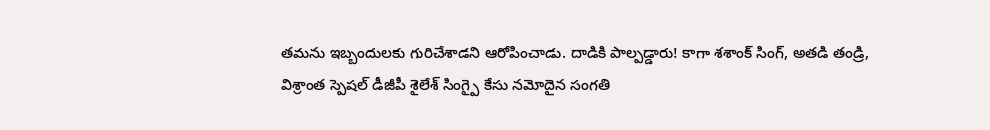తమను ఇబ్బందులకు గురిచేశాడని ఆరోపించాడు. దాడికి పాల్పడ్డారు! కాగా శశాంక్ సింగ్, అతడి తండ్రి, విశ్రాంత స్పెషల్ డీజీపీ శైలేశ్ సింగ్పై కేసు నమోదైన సంగతి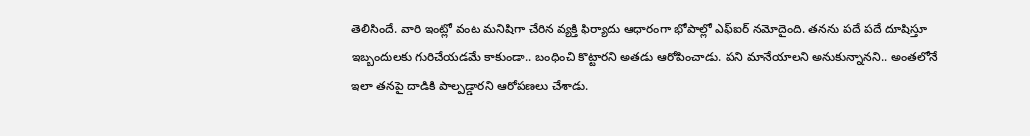తెలిసిందే. వారి ఇంట్లో వంట మనిషిగా చేరిన వ్యక్తి ఫిర్యాదు ఆధారంగా భోపాల్లో ఎఫ్ఐర్ నమోదైంది. తనను పదే పదే దూషిస్తూ ఇబ్బందులకు గురిచేయడమే కాకుండా.. బంధించి కొట్టారని అతడు ఆరోపించాడు. పని మానేయాలని అనుకున్నానని.. అంతలోనే ఇలా తనపై దాడికి పాల్పడ్డారని ఆరోపణలు చేశాడు.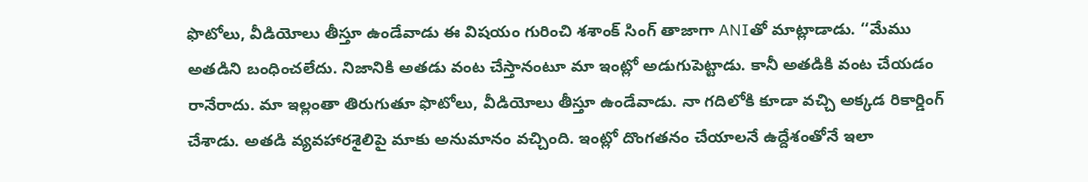ఫొటోలు, వీడియోలు తీస్తూ ఉండేవాడు ఈ విషయం గురించి శశాంక్ సింగ్ తాజాగా ANIతో మాట్లాడాడు. ‘‘మేము అతడిని బంధించలేదు. నిజానికి అతడు వంట చేస్తానంటూ మా ఇంట్లో అడుగుపెట్టాడు. కానీ అతడికి వంట చేయడం రానేరాదు. మా ఇల్లంతా తిరుగుతూ ఫొటోలు, వీడియోలు తీస్తూ ఉండేవాడు. నా గదిలోకి కూడా వచ్చి అక్కడ రికార్డింగ్ చేశాడు. అతడి వ్యవహారశైలిపై మాకు అనుమానం వచ్చింది. ఇంట్లో దొంగతనం చేయాలనే ఉద్దేశంతోనే ఇలా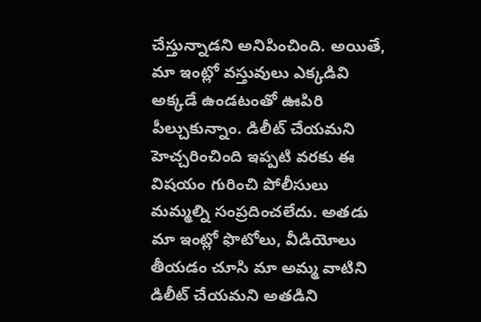చేస్తున్నాడని అనిపించింది. అయితే, మా ఇంట్లో వస్తువులు ఎక్కడివి అక్కడే ఉండటంతో ఊపిరి పీల్చుకున్నాం. డిలీట్ చేయమని హెచ్చరించింది ఇప్పటి వరకు ఈ విషయం గురించి పోలీసులు మమ్మల్ని సంప్రదించలేదు. అతడు మా ఇంట్లో ఫొటోలు, వీడియోలు తీయడం చూసి మా అమ్మ వాటిని డిలీట్ చేయమని అతడిని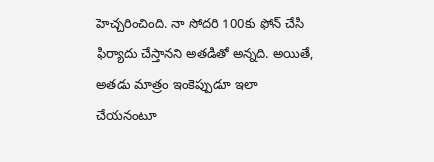హెచ్చరించింది. నా సోదరి 100కు ఫోన్ చేసి ఫిర్యాదు చేస్తానని అతడితో అన్నది. అయితే, అతడు మాత్రం ఇంకెప్పుడూ ఇలా చేయనంటూ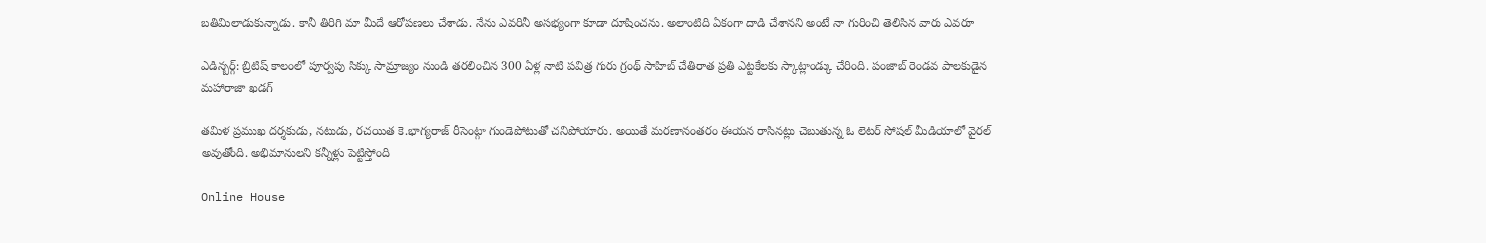బతిమిలాడుకున్నాడు. కానీ తిరిగి మా మీదే ఆరోపణలు చేశాడు. నేను ఎవరినీ అసభ్యంగా కూడా దూషించను. అలాంటిది ఏకంగా దాడి చేశానని అంటే నా గురించి తెలిసిన వారు ఎవరూ

ఎడిన్బర్గ్: బ్రిటిష్ కాలంలో పూర్వపు సిక్కు సామ్రాజ్యం నుండి తరలించిన 300 ఏళ్ల నాటి పవిత్ర గురు గ్రంథ్ సాహిబ్ చేతిరాత ప్రతి ఎట్టకేలకు స్కాట్లాండ్కు చేరింది. పంజాబ్ రెండవ పాలకుడైన మహారాజా ఖడగ్

తమిళ ప్రముఖ దర్శకుడు, నటుడు, రచయిత కె.భాగ్యరాజ్ రీసెంట్గా గుండెపోటుతో చనిపోయారు. అయితే మరణానంతరం ఈయన రాసినట్లు చెబుతున్న ఓ లెటర్ సోషల్ మీడియాలో వైరల్ అవుతోంది. అభిమానులని కన్నీళ్లు పెట్టిస్తోంది

Online House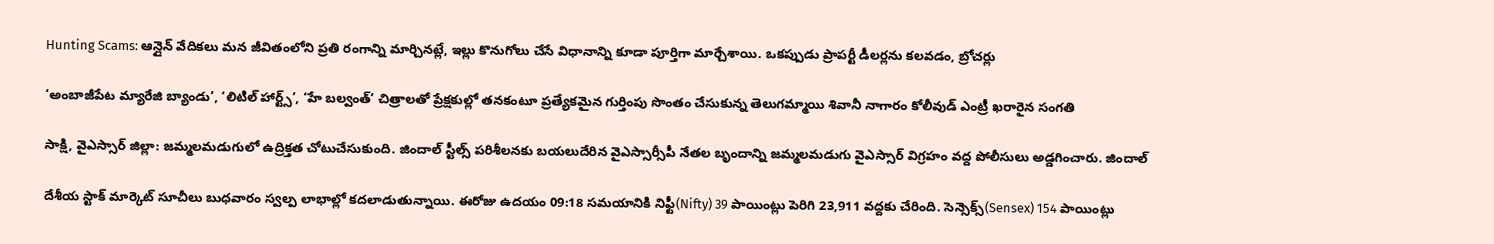Hunting Scams: ఆన్లైన్ వేదికలు మన జీవితంలోని ప్రతి రంగాన్ని మార్చినట్లే, ఇల్లు కొనుగోలు చేసే విధానాన్ని కూడా పూర్తిగా మార్చేశాయి. ఒకప్పుడు ప్రాపర్టీ డీలర్లను కలవడం, బ్రోచర్లు

‘అంబాజీపేట మ్యారేజి బ్యాండు’, ‘లిటిల్ హార్ట్స్’, ‘హే బల్వంత్’ చిత్రాలతో ప్రేక్షకుల్లో తనకంటూ ప్రత్యేకమైన గుర్తింపు సొంతం చేసుకున్న తెలుగమ్మాయి శివానీ నాగారం కోలీవుడ్ ఎంట్రీ ఖరారైన సంగతి

సాక్షి, వైఎస్సార్ జిల్లా: జమ్మలమడుగులో ఉద్రిక్తత చోటుచేసుకుంది. జిందాల్ స్టీల్స్ పరిశీలనకు బయలుదేరిన వైఎస్సార్సీపీ నేతల బృందాన్ని జమ్మలమడుగు వైఎస్సార్ విగ్రహం వద్ద పోలీసులు అడ్డగించారు. జిందాల్

దేశీయ స్టాక్ మార్కెట్ సూచీలు బుధవారం స్వల్ప లాభాల్లో కదలాడుతున్నాయి. ఈరోజు ఉదయం 09:18 సమయానికి నిఫ్టీ(Nifty) 39 పాయింట్లు పెరిగి 23,911 వద్దకు చేరింది. సెన్సెక్స్(Sensex) 154 పాయింట్లు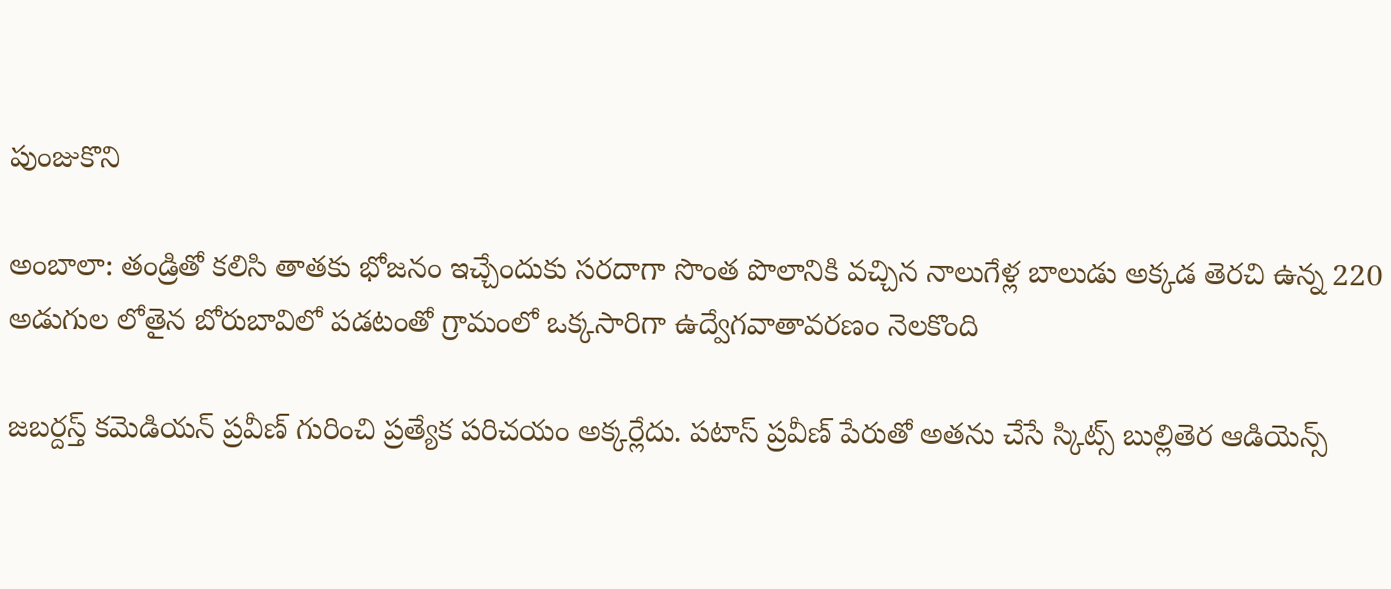పుంజుకొని

అంబాలా: తండ్రితో కలిసి తాతకు భోజనం ఇచ్చేందుకు సరదాగా సొంత పొలానికి వచ్చిన నాలుగేళ్ల బాలుడు అక్కడ తెరచి ఉన్న 220 అడుగుల లోతైన బోరుబావిలో పడటంతో గ్రామంలో ఒక్కసారిగా ఉద్వేగవాతావరణం నెలకొంది

జబర్దస్త్ కమెడియన్ ప్రవీణ్ గురించి ప్రత్యేక పరిచయం అక్కర్లేదు. పటాస్ ప్రవీణ్ పేరుతో అతను చేసే స్కిట్స్ బుల్లితెర ఆడియెన్స్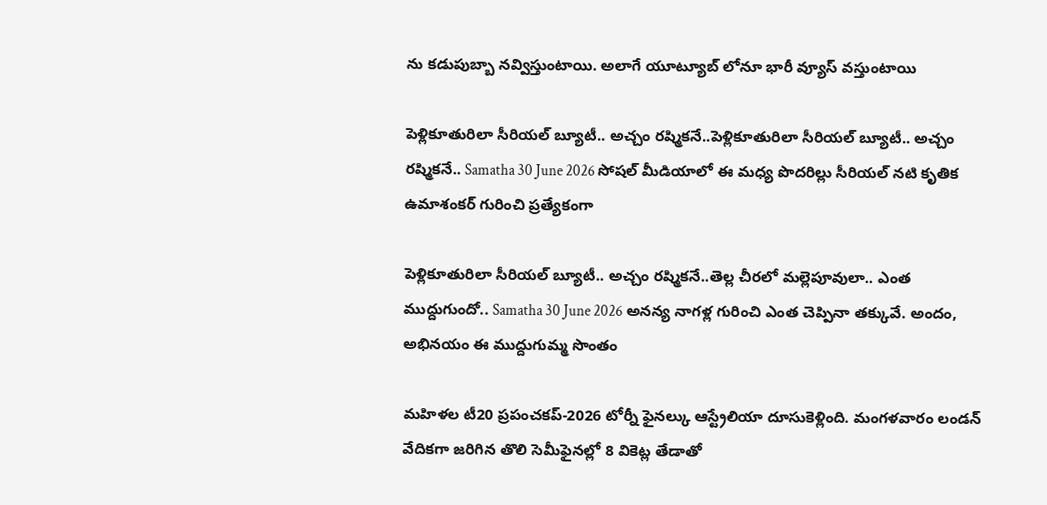ను కడుపుబ్బా నవ్విస్తుంటాయి. అలాగే యూట్యూబ్ లోనూ భారీ వ్యూస్ వస్తుంటాయి

పెళ్లికూతురిలా సీరియల్ బ్యూటీ.. అచ్చం రష్మికనే..పెళ్లికూతురిలా సీరియల్ బ్యూటీ.. అచ్చం రష్మికనే.. Samatha 30 June 2026 సోషల్ మీడియాలో ఈ మధ్య పొదరిల్లు సీరియల్ నటి కృతిక ఉమాశంకర్ గురించి ప్రత్యేకంగా

పెళ్లికూతురిలా సీరియల్ బ్యూటీ.. అచ్చం రష్మికనే..తెల్ల చీరలో మల్లెపూవులా.. ఎంత ముద్దుగుందో.. Samatha 30 June 2026 అనన్య నాగళ్ల గురించి ఎంత చెప్పినా తక్కువే. అందం, అభినయం ఈ ముద్దుగుమ్మ సొంతం

మహిళల టీ20 ప్రపంచకప్-2026 టోర్నీ ఫైనల్కు ఆస్ట్రేలియా దూసుకెళ్లింది. మంగళవారం లండన్ వేదికగా జరిగిన తొలి సెమీఫైనల్లో 8 వికెట్ల తేడాతో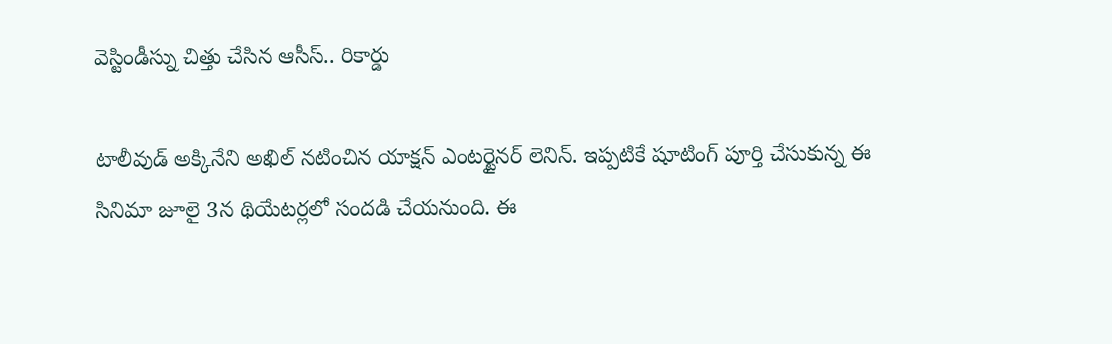వెస్టిండీస్ను చిత్తు చేసిన ఆసీస్.. రికార్డు

టాలీవుడ్ అక్కినేని అఖిల్ నటించిన యాక్షన్ ఎంటర్టైనర్ లెనిన్. ఇప్పటికే షూటింగ్ పూర్తి చేసుకున్న ఈ సినిమా జూలై 3న థియేటర్లలో సందడి చేయనుంది. ఈ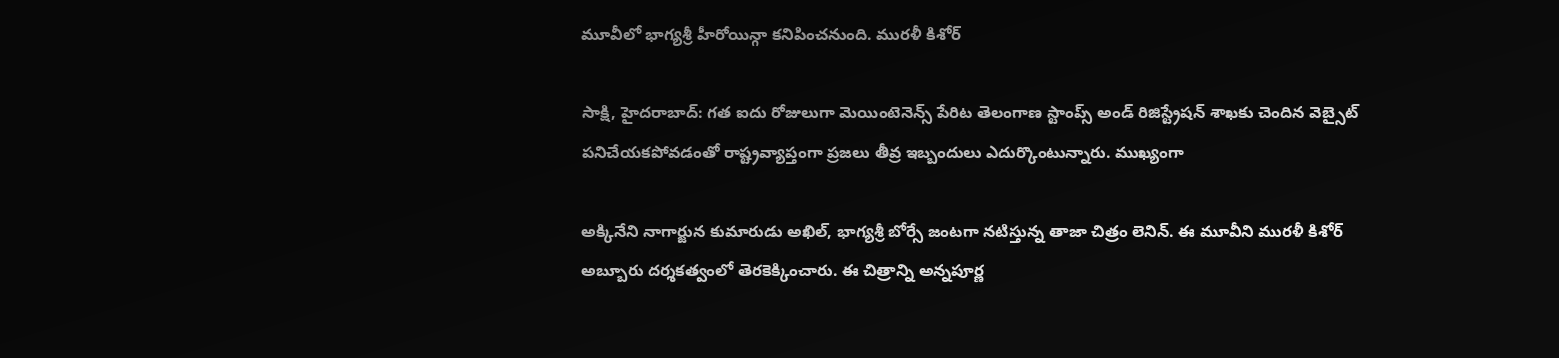మూవీలో భాగ్యశ్రీ హీరోయిన్గా కనిపించనుంది. మురళీ కిశోర్

సాక్షి, హైదరాబాద్: గత ఐదు రోజులుగా మెయింటెనెన్స్ పేరిట తెలంగాణ స్టాంప్స్ అండ్ రిజిస్ట్రేషన్ శాఖకు చెందిన వెబ్సైట్ పనిచేయకపోవడంతో రాష్ట్రవ్యాప్తంగా ప్రజలు తీవ్ర ఇబ్బందులు ఎదుర్కొంటున్నారు. ముఖ్యంగా

అక్కినేని నాగార్జున కుమారుడు అఖిల్, భాగ్యశ్రీ బోర్సే జంటగా నటిస్తున్న తాజా చిత్రం లెనిన్. ఈ మూవీని మురళీ కిశోర్ అబ్బూరు దర్శకత్వంలో తెరకెక్కించారు. ఈ చిత్రాన్ని అన్నపూర్ణ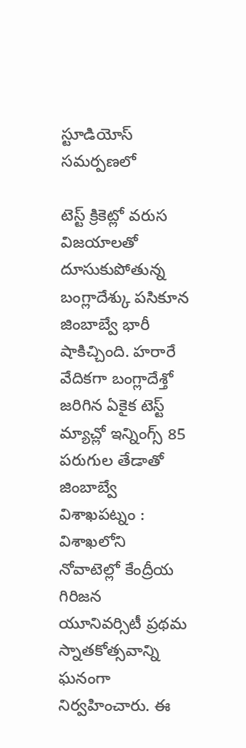స్టూడియోస్ సమర్పణలో

టెస్ట్ క్రికెట్లో వరుస విజయాలతో దూసుకుపోతున్న బంగ్లాదేశ్కు పసికూన జింబాబ్వే భారీ షాకిచ్చింది. హరారే వేదికగా బంగ్లాదేశ్తో జరిగిన ఏకైక టెస్ట్ మ్యాచ్లో ఇన్నింగ్స్ 85 పరుగుల తేడాతో జింబాబ్వే
విశాఖపట్నం : విశాఖలోని నోవాటెల్లో కేంద్రీయ గిరిజన యూనివర్సిటీ ప్రథమ స్నాతకోత్సవాన్ని ఘనంగా నిర్వహించారు. ఈ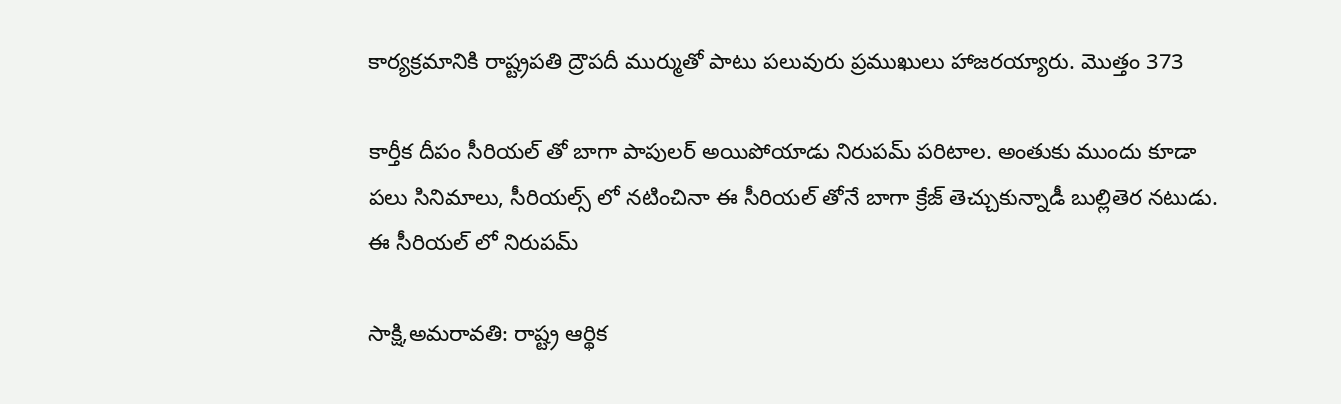కార్యక్రమానికి రాష్ట్రపతి ద్రౌపదీ ముర్ముతో పాటు పలువురు ప్రముఖులు హాజరయ్యారు. మొత్తం 373

కార్తీక దీపం సీరియల్ తో బాగా పాపులర్ అయిపోయాడు నిరుపమ్ పరిటాల. అంతుకు ముందు కూడా పలు సినిమాలు, సీరియల్స్ లో నటించినా ఈ సీరియల్ తోనే బాగా క్రేజ్ తెచ్చుకున్నాడీ బుల్లితెర నటుడు. ఈ సీరియల్ లో నిరుపమ్

సాక్షి,అమరావతి: రాష్ట్ర ఆర్థిక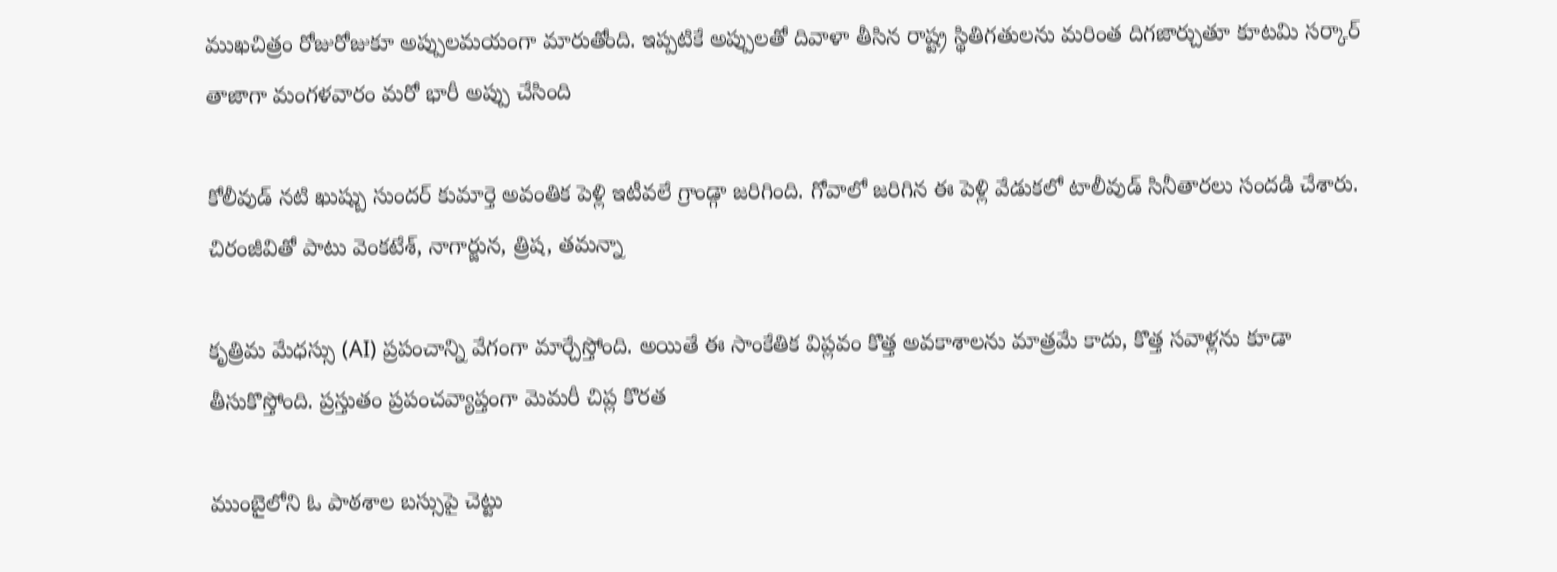ముఖచిత్రం రోజురోజుకూ అప్పులమయంగా మారుతోంది. ఇప్పటికే అప్పులతో దివాళా తీసిన రాష్ట్ర స్థితిగతులను మరింత దిగజార్చుతూ కూటమి సర్కార్ తాజాగా మంగళవారం మరో భారీ అప్పు చేసింది

కోలీవుడ్ నటి ఖుష్బు సుందర్ కుమార్తె అవంతిక పెళ్లి ఇటీవలే గ్రాండ్గా జరిగింది. గోవాలో జరిగిన ఈ పెళ్లి వేడుకలో టాలీవుడ్ సినీతారలు సందడి చేశారు. చిరంజీవితో పాటు వెంకటేశ్, నాగార్జున, త్రిష, తమన్నా

కృత్రిమ మేధస్సు (AI) ప్రపంచాన్ని వేగంగా మార్చేస్తోంది. అయితే ఈ సాంకేతిక విప్లవం కొత్త అవకాశాలను మాత్రమే కాదు, కొత్త సవాళ్లను కూడా తీసుకొస్తోంది. ప్రస్తుతం ప్రపంచవ్యాప్తంగా మెమరీ చిప్ల కొరత

ముంబైలోని ఓ పాఠశాల బస్సుపై చెట్టు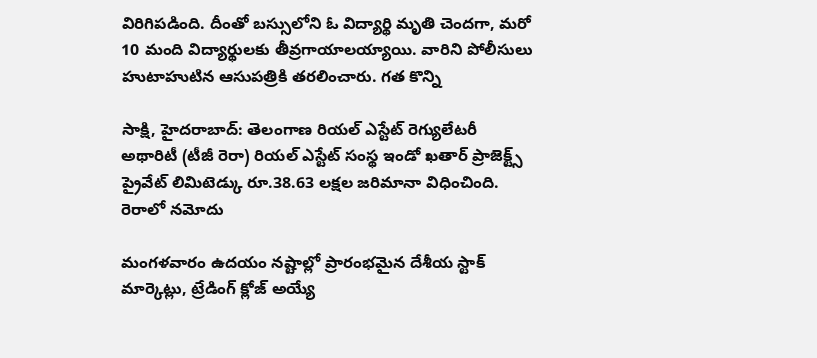విరిగిపడింది. దీంతో బస్సులోని ఓ విద్యార్థి మృతి చెందగా, మరో 10 మంది విద్యార్థులకు తీవ్రగాయాలయ్యాయి. వారిని పోలీసులు హుటాహుటిన ఆసుపత్రికి తరలించారు. గత కొన్ని

సాక్షి, హైదరాబాద్: తెలంగాణ రియల్ ఎస్టేట్ రెగ్యులేటరీ అథారిటీ (టీజీ రెరా) రియల్ ఎస్టేట్ సంస్థ ఇండో ఖతార్ ప్రాజెక్ట్స్ ప్రైవేట్ లిమిటెడ్కు రూ.38.63 లక్షల జరిమానా విధించింది. రెరాలో నమోదు

మంగళవారం ఉదయం నష్టాల్లో ప్రారంభమైన దేశీయ స్టాక్ మార్కెట్లు, ట్రేడింగ్ క్లోజ్ అయ్యే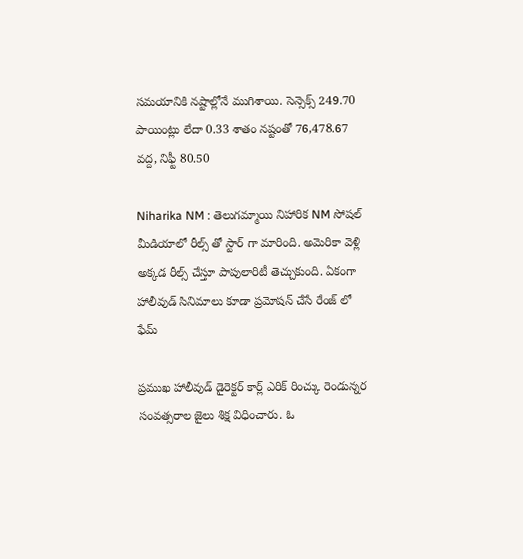సమయానికి నష్టాల్లోనే ముగిశాయి. సెన్సెక్స్ 249.70 పాయింట్లు లేదా 0.33 శాతం నష్టంతో 76,478.67 వద్ద, నిఫ్టీ 80.50

Niharika NM : తెలుగమ్మాయి నిహారిక NM సోషల్ మీడియాలో రీల్స్ తో స్టార్ గా మారింది. అమెరికా వెళ్లి అక్కడ రీల్స్ చేస్తూ పాపులారిటీ తెచ్చుకుంది. ఏకంగా హాలీవుడ్ సినిమాలు కూడా ప్రమోషన్ చేసే రేంజ్ లో ఫేమ్

ప్రముఖ హాలీవుడ్ డైరెక్టర్ కార్ల్ ఎరిక్ రించ్కు రెండున్నర సంవత్సరాల జైలు శిక్ష విధించారు. ఓ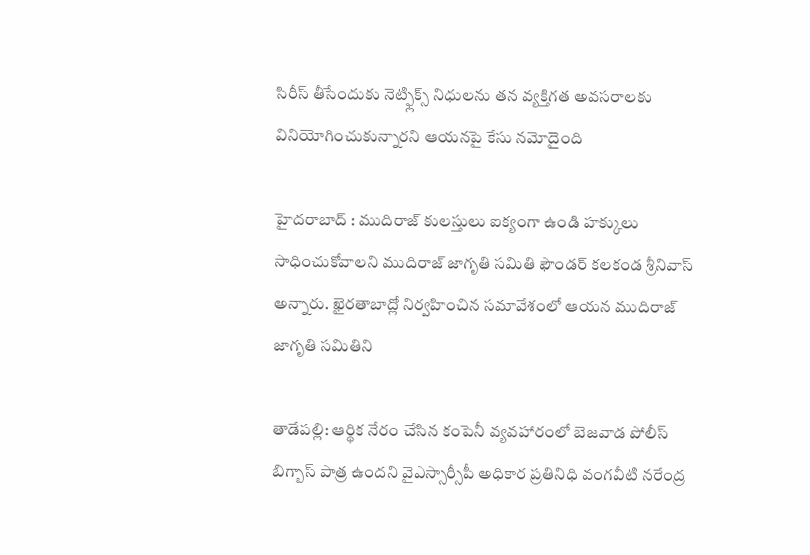సిరీస్ తీసేందుకు నెట్ఫ్లిక్స్ నిధులను తన వ్యక్తిగత అవసరాలకు వినియోగించుకున్నారని ఆయనపై కేసు నమోదైంది

హైదరాబాద్ : ముదిరాజ్ కులస్తులు ఐక్యంగా ఉండి హక్కులు సాధించుకోవాలని ముదిరాజ్ జాగృతి సమితి ఫౌండర్ కలకండ శ్రీనివాస్ అన్నారు. ఖైరతాబాద్లో నిర్వహించిన సమావేశంలో ఆయన ముదిరాజ్ జాగృతి సమితిని

తాడేపల్లి: ఆర్థిక నేరం చేసిన కంపెనీ వ్యవహారంలో బెజవాడ పోలీస్ బిగ్బాస్ పాత్ర ఉందని వైఎస్సార్సీపీ అధికార ప్రతినిధి వంగవీటి నరేంద్ర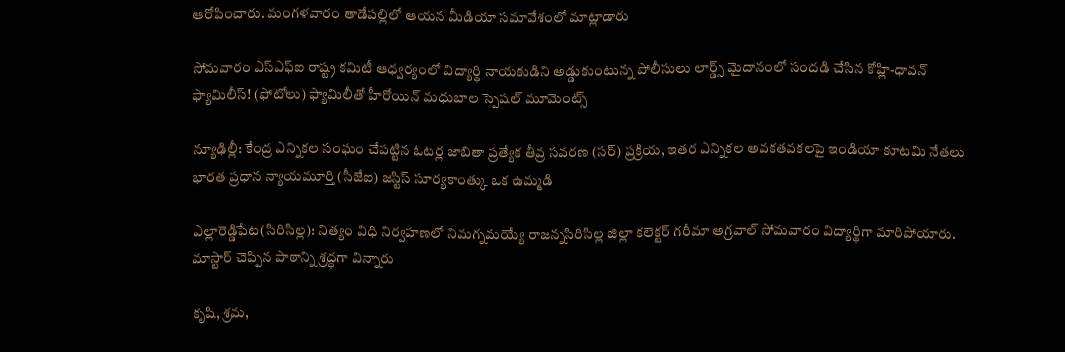ఆరోపించారు. మంగళవారం తాడేపల్లిలో ఆయన మీడియా సమావేశంలో మాట్లాడారు

సోమవారం ఎస్ఎఫ్ఐ రాష్ట్ర కమిటీ ఆధ్వర్యంలో విద్యార్థి నాయకుడిని అడ్డుకుంటున్న పోలీసులు లార్డ్స్ మైదానంలో సందడి చేసిన కోహ్లి-ధావన్ ఫ్యామిలీస్! (ఫోటోలు) ఫ్యామిలీతో హీరోయిన్ మధుబాల స్పెషల్ మూమెంట్స్

న్యూఢిల్లీ: కేంద్ర ఎన్నికల సంఘం చేపట్టిన ఓటర్ల జాబితా ప్రత్యేక తీవ్ర సవరణ (సర్) ప్రక్రియ, ఇతర ఎన్నికల అవకతవకలపై ఇండియా కూటమి నేతలు భారత ప్రధాన న్యాయమూర్తి (సీజేఐ) జస్టిస్ సూర్యకాంత్కు ఒక ఉమ్మడి

ఎల్లారెడ్డిపేట(సిరిసిల్ల): నిత్యం విధి నిర్వహణలో నిమగ్నమయ్యే రాజన్నసిరిసిల్ల జిల్లా కలెక్టర్ గరీమా అగ్రవాల్ సోమవారం విద్యార్థిగా మారిపోయారు. మాస్టార్ చెప్పిన పాఠాన్ని శ్రద్ధగా విన్నారు

కృషి, శ్రమ,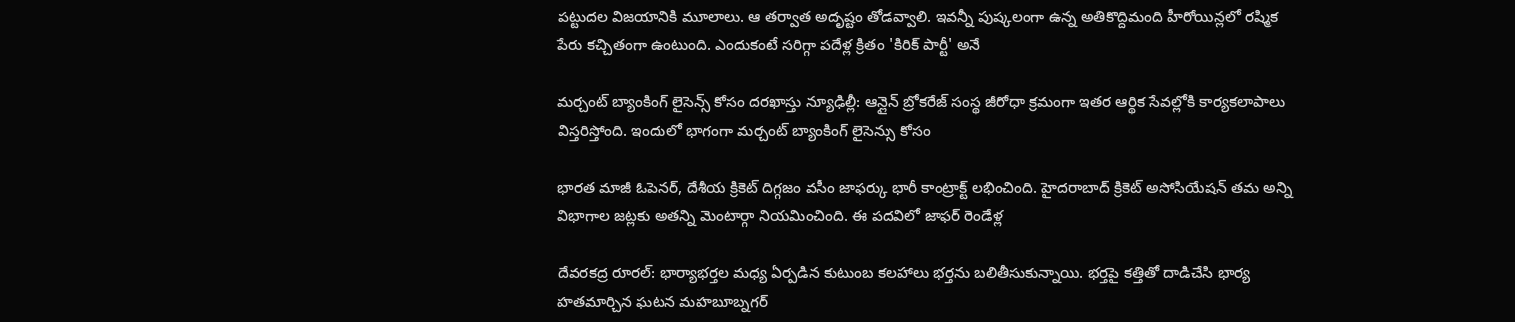పట్టుదల విజయానికి మూలాలు. ఆ తర్వాత అదృష్టం తోడవ్వాలి. ఇవన్నీ పుష్కలంగా ఉన్న అతికొద్దిమంది హీరోయిన్లలో రష్మిక పేరు కచ్చితంగా ఉంటుంది. ఎందుకంటే సరిగ్గా పదేళ్ల క్రితం 'కిరిక్ పార్టీ' అనే

మర్చంట్ బ్యాంకింగ్ లైసెన్స్ కోసం దరఖాస్తు న్యూఢిల్లీ: ఆన్లైన్ బ్రోకరేజ్ సంస్థ జీరోధా క్రమంగా ఇతర ఆర్థిక సేవల్లోకి కార్యకలాపాలు విస్తరిస్తోంది. ఇందులో భాగంగా మర్చంట్ బ్యాంకింగ్ లైసెన్సు కోసం

భారత మాజీ ఓపెనర్, దేశీయ క్రికెట్ దిగ్గజం వసీం జాఫర్కు భారీ కాంట్రాక్ట్ లభించింది. హైదరాబాద్ క్రికెట్ అసోసియేషన్ తమ అన్ని విభాగాల జట్లకు అతన్ని మెంటార్గా నియమించింది. ఈ పదవిలో జాఫర్ రెండేళ్ల

దేవరకద్ర రూరల్: భార్యాభర్తల మధ్య ఏర్పడిన కుటుంబ కలహాలు భర్తను బలితీసుకున్నాయి. భర్తపై కత్తితో దాడిచేసి భార్య హతమార్చిన ఘటన మహబూబ్నగర్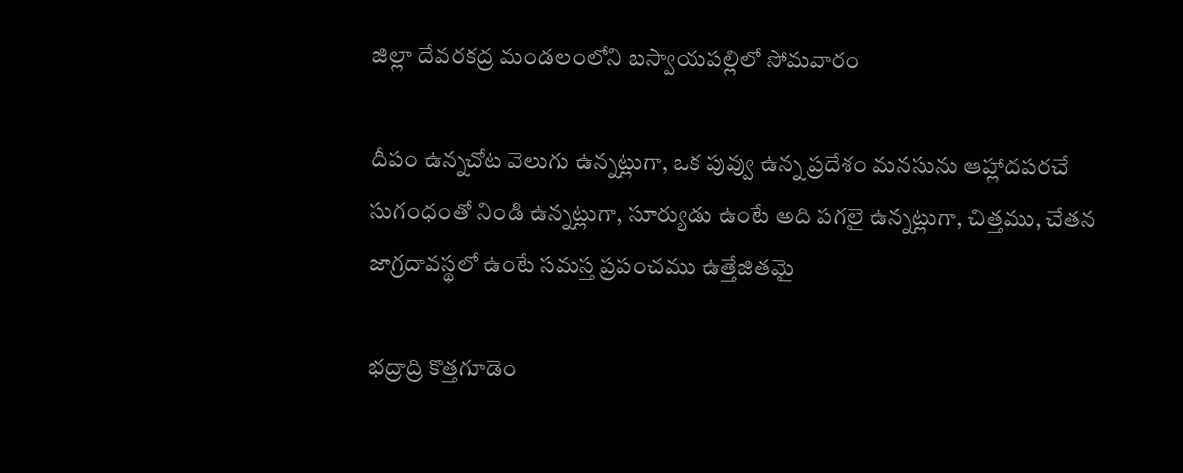జిల్లా దేవరకద్ర మండలంలోని బస్వాయపల్లిలో సోమవారం

దీపం ఉన్నచోట వెలుగు ఉన్నట్లుగా, ఒక పువ్వు ఉన్న ప్రదేశం మనసును ఆహ్లాదపరచే సుగంధంతో నిండి ఉన్నట్లుగా, సూర్యుడు ఉంటే అది పగలై ఉన్నట్లుగా, చిత్తము, చేతన జాగ్రదావస్థలో ఉంటే సమస్త ప్రపంచము ఉత్తేజితమై

భద్రాద్రి కొత్తగూడెం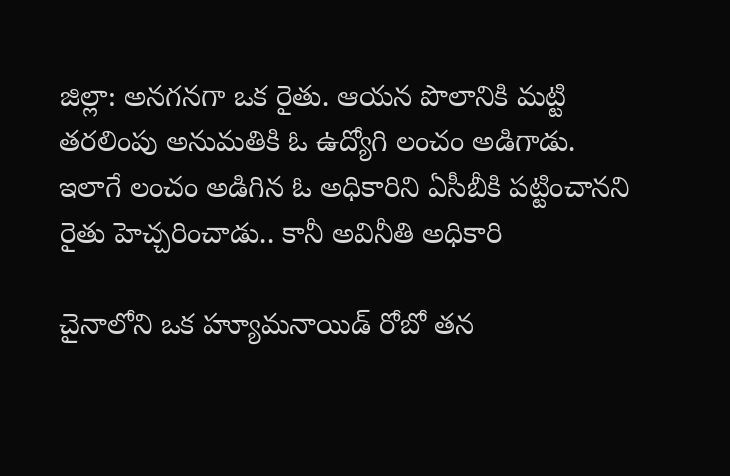జిల్లా: అనగనగా ఒక రైతు. ఆయన పొలానికి మట్టి తరలింపు అనుమతికి ఓ ఉద్యోగి లంచం అడిగాడు. ఇలాగే లంచం అడిగిన ఓ అధికారిని ఏసీబీకి పట్టించానని రైతు హెచ్చరించాడు.. కానీ అవినీతి అధికారి

చైనాలోని ఒక హ్యూమనాయిడ్ రోబో తన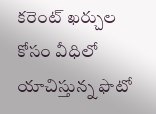కరెంట్ ఖర్చుల కోసం వీధిలో యాచిస్తున్న ఫొటో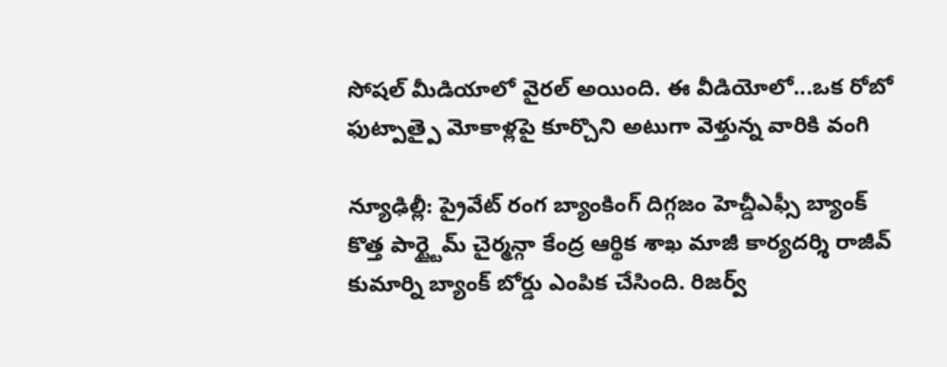సోషల్ మీడియాలో వైరల్ అయింది. ఈ వీడియోలో...ఒక రోబో ఫుట్పాత్పై మోకాళ్లపై కూర్చొని అటుగా వెళ్తున్న వారికి వంగి

న్యూఢిల్లీ: ప్రైవేట్ రంగ బ్యాంకింగ్ దిగ్గజం హెచ్డీఎఫ్సీ బ్యాంక్ కొత్త పార్ట్టైమ్ చైర్మన్గా కేంద్ర ఆర్థిక శాఖ మాజీ కార్యదర్శి రాజీవ్ కుమార్ని బ్యాంక్ బోర్డు ఎంపిక చేసింది. రిజర్వ్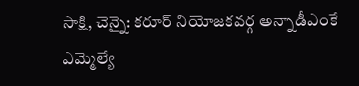సాక్షి, చెన్నై: కరూర్ నియోజకవర్గ అన్నాడీఎంకే ఎమ్మెల్యే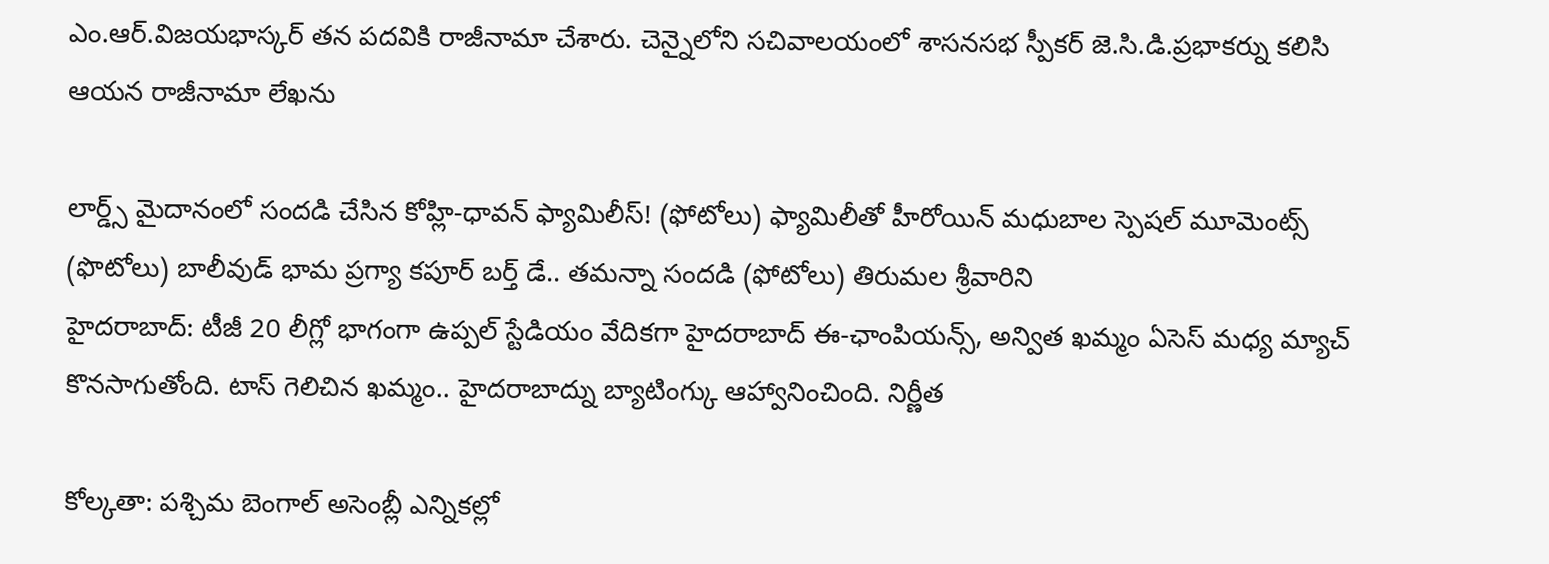ఎం.ఆర్.విజయభాస్కర్ తన పదవికి రాజీనామా చేశారు. చెన్నైలోని సచివాలయంలో శాసనసభ స్పీకర్ జె.సి.డి.ప్రభాకర్ను కలిసి ఆయన రాజీనామా లేఖను

లార్డ్స్ మైదానంలో సందడి చేసిన కోహ్లి-ధావన్ ఫ్యామిలీస్! (ఫోటోలు) ఫ్యామిలీతో హీరోయిన్ మధుబాల స్పెషల్ మూమెంట్స్ (ఫొటోలు) బాలీవుడ్ భామ ప్రగ్యా కపూర్ బర్త్ డే.. తమన్నా సందడి (ఫోటోలు) తిరుమల శ్రీవారిని
హైదరాబాద్: టీజీ 20 లీగ్లో భాగంగా ఉప్పల్ స్టేడియం వేదికగా హైదరాబాద్ ఈ-ఛాంపియన్స్, అన్విత ఖమ్మం ఏసెస్ మధ్య మ్యాచ్ కొనసాగుతోంది. టాస్ గెలిచిన ఖమ్మం.. హైదరాబాద్ను బ్యాటింగ్కు ఆహ్వానించింది. నిర్ణీత

కోల్కతా: పశ్చిమ బెంగాల్ అసెంబ్లీ ఎన్నికల్లో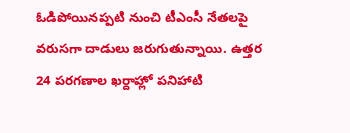ఓడిపోయినప్పటి నుంచి టీఎంసీ నేతలపై వరుసగా దాడులు జరుగుతున్నాయి. ఉత్తర 24 పరగణాల ఖర్దాహ్లో పనిహాటి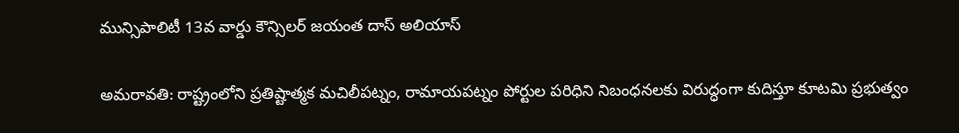మున్సిపాలిటీ 13వ వార్డు కౌన్సిలర్ జయంత దాస్ అలియాస్

అమరావతి: రాష్ట్రంలోని ప్రతిష్టాత్మక మచిలీపట్నం, రామాయపట్నం పోర్టుల పరిధిని నిబంధనలకు విరుద్ధంగా కుదిస్తూ కూటమి ప్రభుత్వం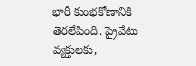భారీ కుంభకోణానికి తెరలేపింది. ప్రైవేటు వ్యక్తులకు,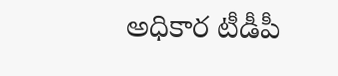అధికార టీడీపీ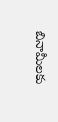బినామీలకు